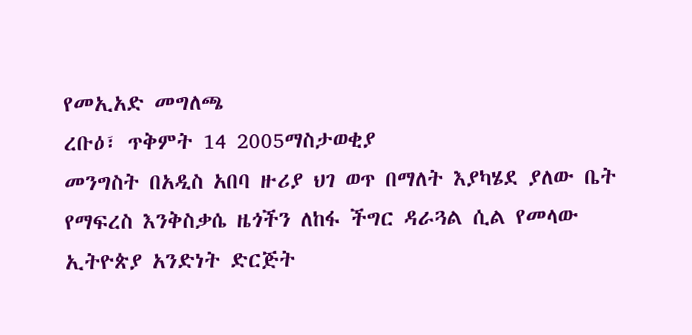የመኢአድ መግለጫ
ረቡዕ፣ ጥቅምት 14 2005ማስታወቂያ
መንግስት በአዲስ አበባ ዙሪያ ህገ ወጥ በማለት እያካሄደ ያለው ቤት የማፍረስ እንቅስቃሴ ዜጎችን ለከፋ ችግር ዳራጓል ሲል የመላው ኢትዮጵያ አንድነት ድርጅት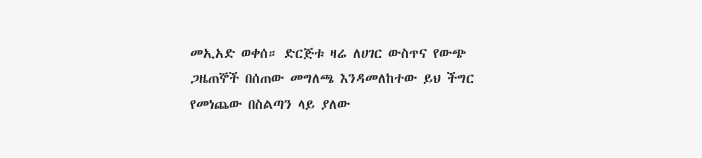መኢአድ ወቀሰ። ድርጅቱ ዛሬ ለሀገር ውስጥና የውጭ ጋዜጠኞች በሰጠው መግለጫ እንዳመለከተው ይህ ችግር የመነጨው በስልጣን ላይ ያለው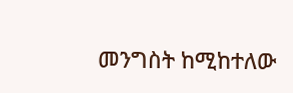መንግስት ከሚከተለው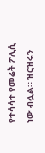የተሳሳተ የመሬት ፖሊሲ ነው ብሏል። ዝርዝሩን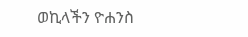ወኪላችን ዮሐንስ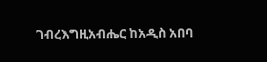ገብረእግዚአብሔር ከአዲስ አበባ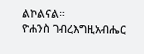ልኮልናል።
ዮሐንስ ገብረእግዚአብሔር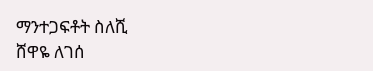ማንተጋፍቶት ስለሺ
ሸዋዬ ለገሰ